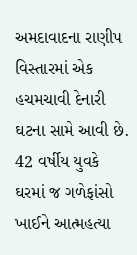અમદાવાદના રાણીપ વિસ્તારમાં એક હચમચાવી દેનારી ઘટના સામે આવી છે. 42 વર્ષીય યુવકે ઘરમાં જ ગળેફાંસો ખાઈને આત્મહત્યા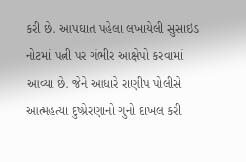કરી છે. આપઘાત પહેલા લખાયેલી સુસાઇડ નોટમાં પત્ની પર ગંભીર આક્ષેપો કરવામાં આવ્યા છે. જેને આધારે રાણીપ પોલીસે આત્મહત્યા દુષ્પ્રેરણાનો ગુનો દાખલ કરી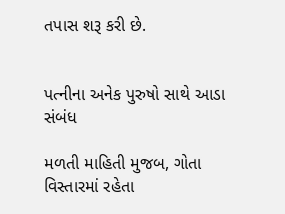તપાસ શરૂ કરી છે.


પત્નીના અનેક પુરુષો સાથે આડા સંબંધ

મળતી માહિતી મુજબ, ગોતા વિસ્તારમાં રહેતા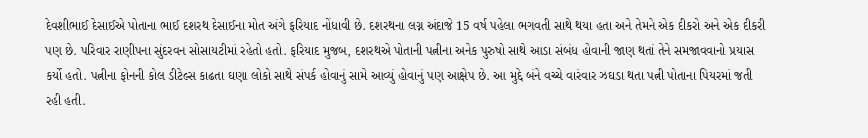દેવશીભાઈ દેસાઈએ પોતાના ભાઈ દશરથ દેસાઈના મોત અંગે ફરિયાદ નોંધાવી છે. દશરથના લગ્ન અંદાજે 15 વર્ષ પહેલા ભગવતી સાથે થયા હતા અને તેમને એક દીકરો અને એક દીકરી પણ છે. પરિવાર રાણીપના સુંદરવન સોસાયટીમાં રહેતો હતો. ફરિયાદ મુજબ, દશરથએ પોતાની પત્નીના અનેક પુરુષો સાથે આડા સંબંધ હોવાની જાણ થતાં તેને સમજાવવાનો પ્રયાસ કર્યો હતો. પત્નીના ફોનની કોલ ડીટેલ્સ કાઢતા ઘણા લોકો સાથે સંપર્ક હોવાનું સામે આવ્યું હોવાનું પણ આક્ષેપ છે. આ મુદ્દે બંને વચ્ચે વારંવાર ઝઘડા થતા પત્ની પોતાના પિયરમાં જતી રહી હતી.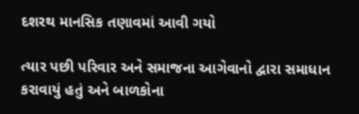દશરથ માનસિક તણાવમાં આવી ગયો

ત્યાર પછી પરિવાર અને સમાજના આગેવાનો દ્વારા સમાધાન કરાવાયું હતું અને બાળકોના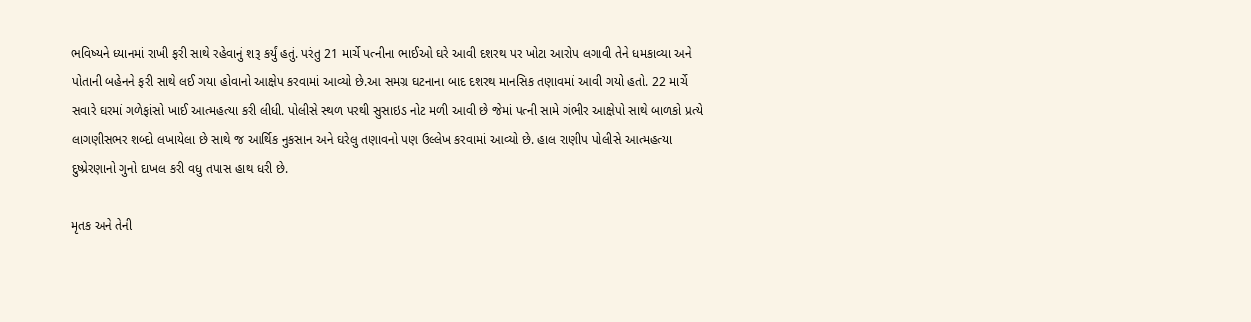ભવિષ્યને ધ્યાનમાં રાખી ફરી સાથે રહેવાનું શરૂ કર્યું હતું. પરંતુ 21 માર્ચે પત્નીના ભાઈઓ ઘરે આવી દશરથ પર ખોટા આરોપ લગાવી તેને ધમકાવ્યા અને પોતાની બહેનને ફરી સાથે લઈ ગયા હોવાનો આક્ષેપ કરવામાં આવ્યો છે.આ સમગ્ર ઘટનાના બાદ દશરથ માનસિક તણાવમાં આવી ગયો હતો. 22 માર્ચે સવારે ઘરમાં ગળેફાંસો ખાઈ આત્મહત્યા કરી લીધી. પોલીસે સ્થળ પરથી સુસાઇડ નોટ મળી આવી છે જેમાં પત્ની સામે ગંભીર આક્ષેપો સાથે બાળકો પ્રત્યે લાગણીસભર શબ્દો લખાયેલા છે સાથે જ આર્થિક નુકસાન અને ઘરેલુ તણાવનો પણ ઉલ્લેખ કરવામાં આવ્યો છે. હાલ રાણીપ પોલીસે આત્મહત્યા દુષ્પ્રેરણાનો ગુનો દાખલ કરી વધુ તપાસ હાથ ધરી છે.

મૃતક અને તેની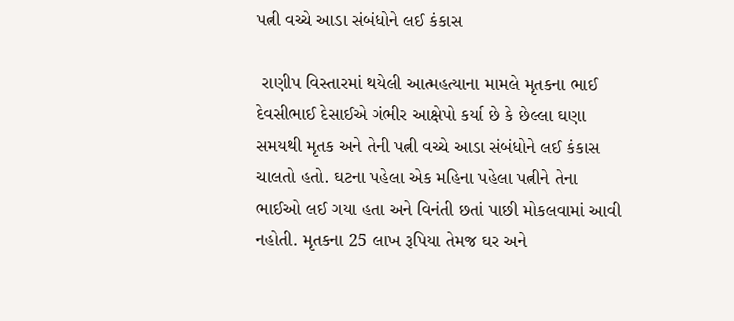પત્ની વચ્ચે આડા સંબંધોને લઈ કંકાસ

 રાણીપ વિસ્તારમાં થયેલી આત્મહત્યાના મામલે મૃતકના ભાઈ દેવસીભાઈ દેસાઈએ ગંભીર આક્ષેપો કર્યા છે કે છેલ્લા ઘણા સમયથી મૃતક અને તેની પત્ની વચ્ચે આડા સંબંધોને લઈ કંકાસ ચાલતો હતો. ઘટના પહેલા એક મહિના પહેલા પત્નીને તેના ભાઈઓ લઈ ગયા હતા અને વિનંતી છતાં પાછી મોકલવામાં આવી નહોતી. મૃતકના 25 લાખ રૂપિયા તેમજ ઘર અને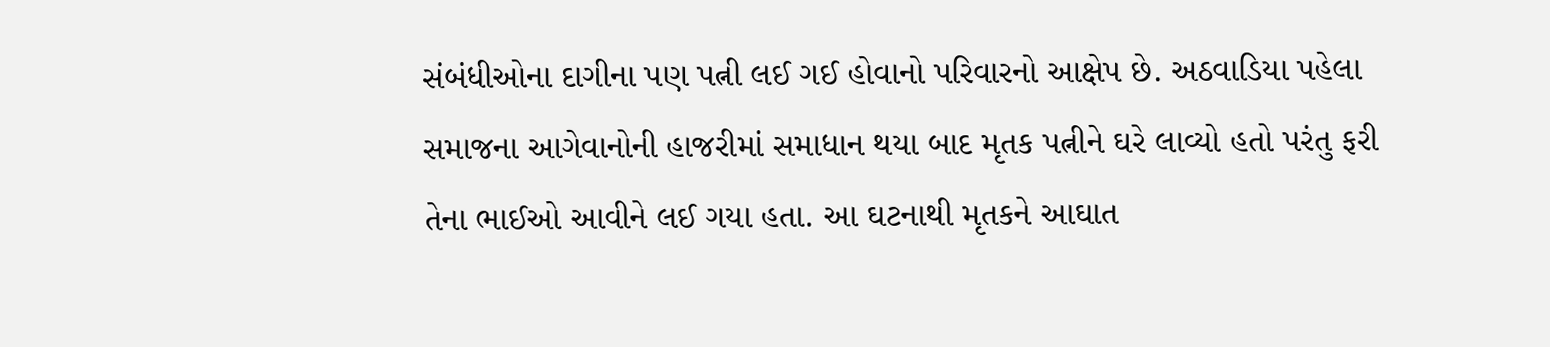સંબંધીઓના દાગીના પણ પત્ની લઈ ગઈ હોવાનો પરિવારનો આક્ષેપ છે. અઠવાડિયા પહેલા સમાજના આગેવાનોની હાજરીમાં સમાધાન થયા બાદ મૃતક પત્નીને ઘરે લાવ્યો હતો પરંતુ ફરી તેના ભાઈઓ આવીને લઈ ગયા હતા. આ ઘટનાથી મૃતકને આઘાત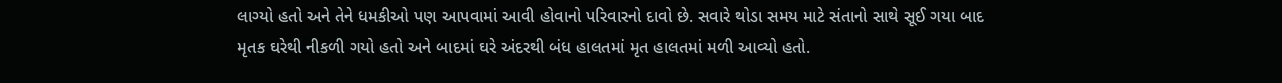લાગ્યો હતો અને તેને ધમકીઓ પણ આપવામાં આવી હોવાનો પરિવારનો દાવો છે. સવારે થોડા સમય માટે સંતાનો સાથે સૂઈ ગયા બાદ મૃતક ઘરેથી નીકળી ગયો હતો અને બાદમાં ઘરે અંદરથી બંધ હાલતમાં મૃત હાલતમાં મળી આવ્યો હતો.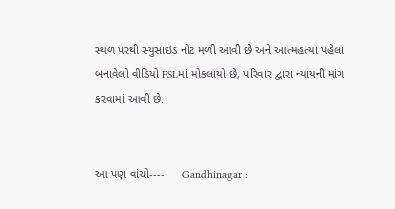સ્થળ પરથી સ્યુસાઇડ નોટ મળી આવી છે અને આત્મહત્યા પહેલા બનાવેલો વીડિયો FSLમાં મોકલાયો છે, પરિવાર દ્વારા ન્યાયની માંગ કરવામાં આવી છે.


આ પણ વાંચો----     Gandhinagar :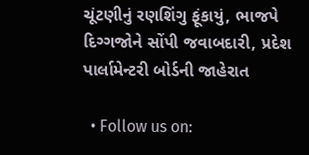ચૂંટણીનું રણશિંગુ ફૂંકાયું, ભાજપે દિગ્ગજોને સોંપી જવાબદારી, પ્રદેશ પાર્લામેન્ટરી બોર્ડની જાહેરાત

  • Follow us on: